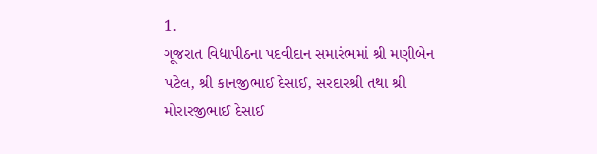1.
ગૂજરાત વિદ્યાપીઠના પદવીદાન સમારંભમાં શ્રી મણીબેન પટેલ, શ્રી કાનજીભાઈ દેસાઈ, સરદારશ્રી તથા શ્રી મોરારજીભાઈ દેસાઈ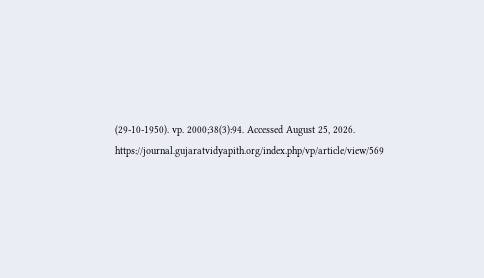(29-10-1950). vp. 2000;38(3):94. Accessed August 25, 2026. https://journal.gujaratvidyapith.org/index.php/vp/article/view/569